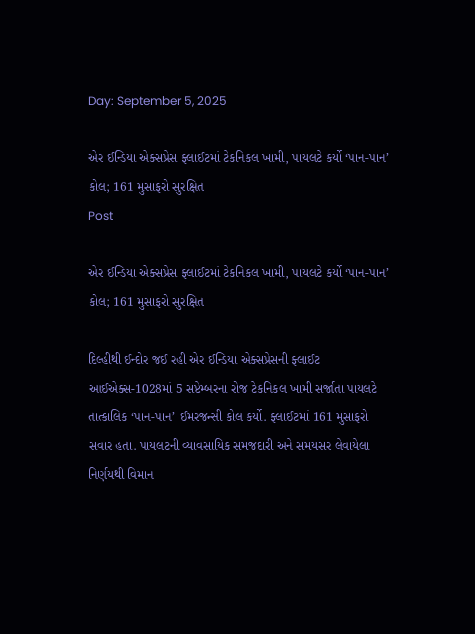Day: September 5, 2025

એર ઈન્ડિયા એક્સપ્રેસ ફ્લાઈટમાં ટેકનિકલ ખામી, પાયલટે કર્યો ‘પાન-પાન’ કોલ; 161 મુસાફરો સુરક્ષિત
Post

એર ઈન્ડિયા એક્સપ્રેસ ફ્લાઈટમાં ટેકનિકલ ખામી, પાયલટે કર્યો ‘પાન-પાન’ કોલ; 161 મુસાફરો સુરક્ષિત

દિલ્હીથી ઈન્દોર જઈ રહી એર ઈન્ડિયા એક્સપ્રેસની ફ્લાઈટ આઈએક્સ-1028માં 5 સપ્ટેમ્બરના રોજ ટેકનિકલ ખામી સર્જાતા પાયલટે તાત્કાલિક ‘પાન-પાન’ ઈમરજન્સી કોલ કર્યો. ફ્લાઈટમાં 161 મુસાફરો સવાર હતા. પાયલટની વ્યાવસાયિક સમજદારી અને સમયસર લેવાયેલા નિર્ણયથી વિમાન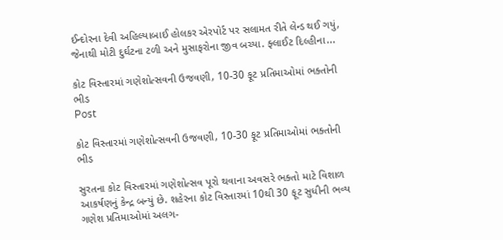ઈન્દોરના દેવી અહિલ્યાબાઈ હોલકર એરપોર્ટ પર સલામત રીતે લેન્ડ થઈ ગયું, જેનાથી મોટી દુર્ઘટના ટળી અને મુસાફરોના જીવ બચ્યા. ફ્લાઈટ દિલ્હીના...

કોટ વિસ્તારમાં ગણેશોત્સવની ઉજવણી, 10-30 ફૂટ પ્રતિમાઓમાં ભક્તોની ભીડ
Post

કોટ વિસ્તારમાં ગણેશોત્સવની ઉજવણી, 10-30 ફૂટ પ્રતિમાઓમાં ભક્તોની ભીડ

સુરતના કોટ વિસ્તારમાં ગણેશોત્સવ પૂરો થવાના અવસરે ભક્તો માટે વિશાળ આકર્ષણનું કેન્દ્ર બન્યું છે. શહેરના કોટ વિસ્તારમાં 10થી 30 ફૂટ સુધીની ભવ્ય ગણેશ પ્રતિમાઓમાં અલગ-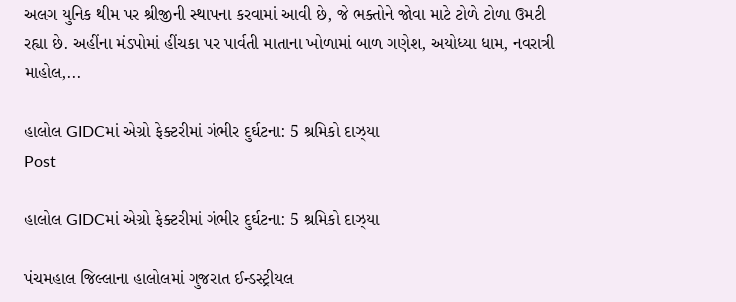અલગ યુનિક થીમ પર શ્રીજીની સ્થાપના કરવામાં આવી છે, જે ભક્તોને જોવા માટે ટોળે ટોળા ઉમટી રહ્યા છે. અહીંના મંડપોમાં હીંચકા પર પાર્વતી માતાના ખોળામાં બાળ ગણેશ, અયોધ્યા ધામ, નવરાત્રી માહોલ,...

હાલોલ GIDCમાં એગ્રો ફેક્ટરીમાં ગંભીર દુર્ઘટના: 5 શ્રમિકો દાઝ્યા
Post

હાલોલ GIDCમાં એગ્રો ફેક્ટરીમાં ગંભીર દુર્ઘટના: 5 શ્રમિકો દાઝ્યા

પંચમહાલ જિલ્લાના હાલોલમાં ગુજરાત ઈન્ડસ્ટ્રીયલ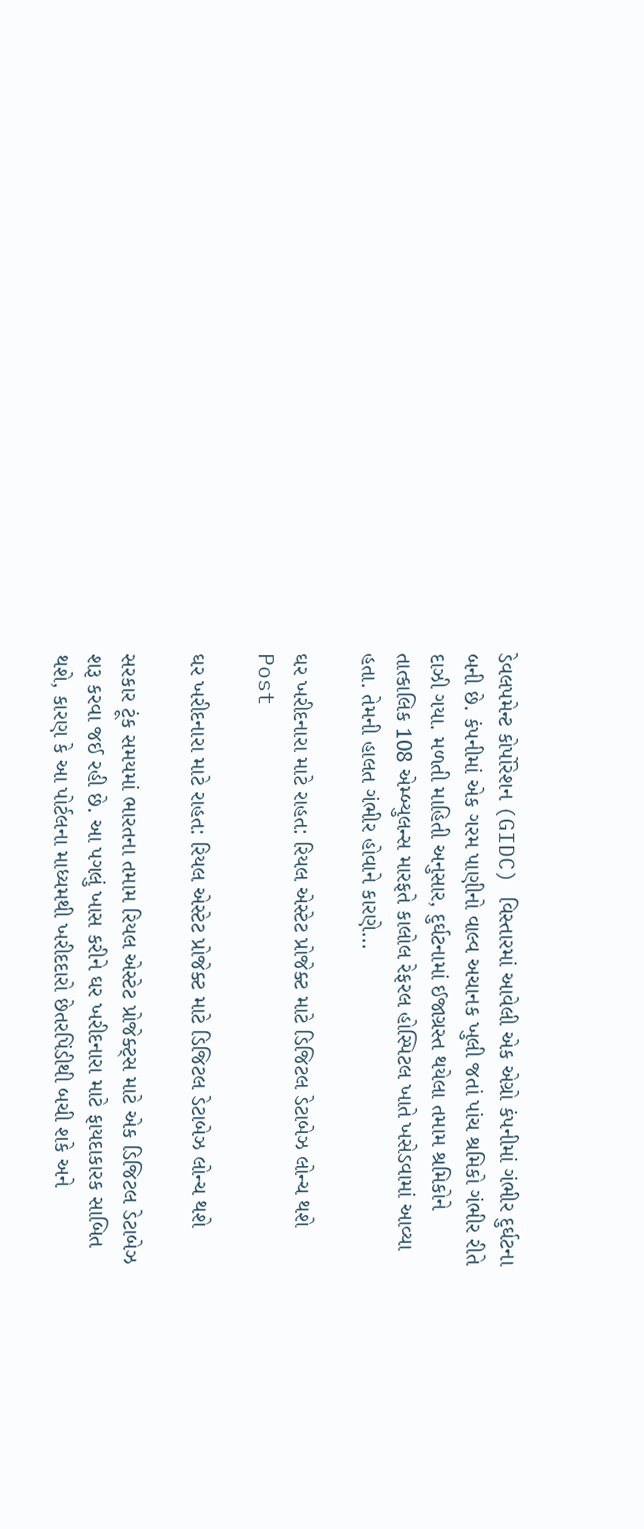ડેવલપમેન્ટ કોર્પોરેશન (GIDC) વિસ્તારમાં આવેલી એક એગ્રો કંપનીમાં ગંભીર દુર્ઘટના બની છે. કંપનીમાં એક ગરમ પાણીનો વાલ્વ અચાનક ખુલી જતાં પાંચ શ્રમિકો ગંભીર રીતે દાઝી ગયા. મળતી માહિતી અનુસાર, દુર્ઘટનામાં ઈજાગ્રસ્ત થયેલા તમામ શ્રમિકોને તાત્કાલિક 108 એમ્બ્યુલન્સ મારફતે કાલોલ રેફરલ હોસ્પિટલ ખાતે ખસેડવામાં આવ્યા હતા. તેમની હાલત ગંભીર હોવાને કારણે...

ઘર ખરીદનારા માટે રાહત: રિયલ એસ્ટેટ પ્રોજેક્ટ માટે ડિજિટલ ડેટાબેઝ લોન્ચ થશે
Post

ઘર ખરીદનારા માટે રાહત: રિયલ એસ્ટેટ પ્રોજેક્ટ માટે ડિજિટલ ડેટાબેઝ લોન્ચ થશે

સરકાર ટૂંક સમયમાં ભારતના તમામ રિયલ એસ્ટેટ પ્રોજેક્ટ્સ માટે એક ડિજિટલ ડેટાબેઝ શરૂ કરવા જઈ રહી છે. આ પગલું ખાસ કરીને ઘર ખરીદનારા માટે ફાયદાકારક સાબિત થશે, કારણ કે આ પોર્ટલના માધ્યમથી ખરીદદારો છેતરપિંડીથી બચી શકે અને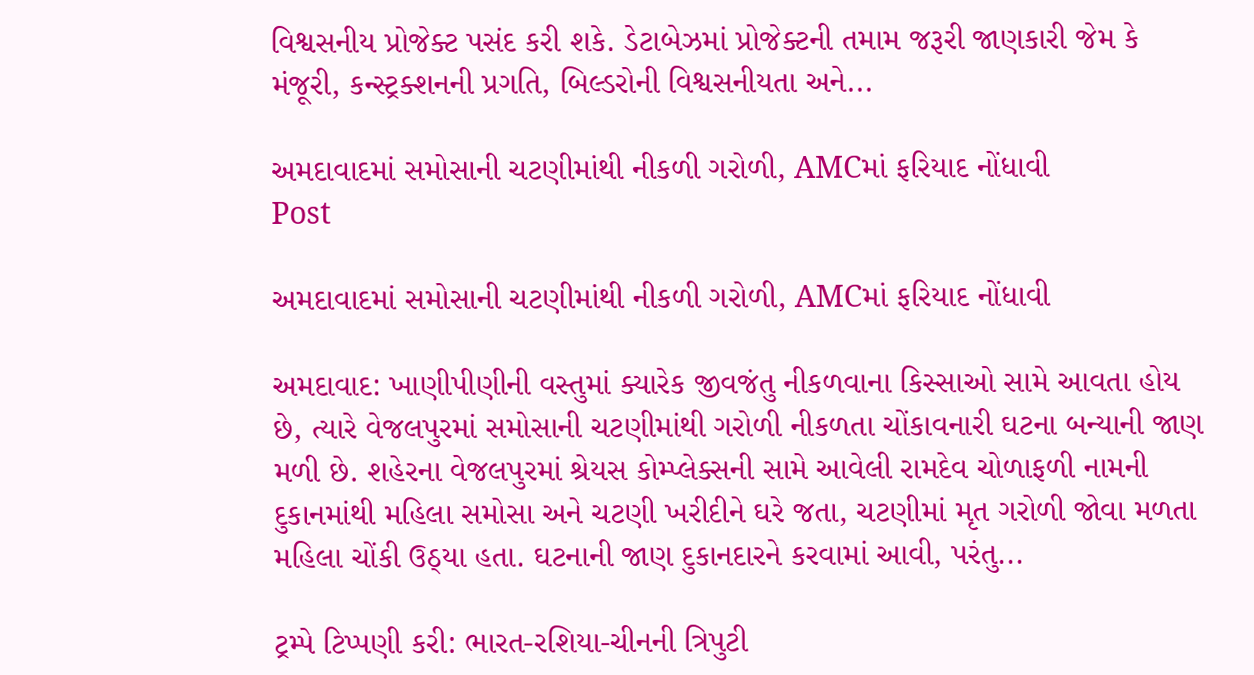વિશ્વસનીય પ્રોજેક્ટ પસંદ કરી શકે. ડેટાબેઝમાં પ્રોજેક્ટની તમામ જરૂરી જાણકારી જેમ કે મંજૂરી, કન્સ્ટ્રક્શનની પ્રગતિ, બિલ્ડરોની વિશ્વસનીયતા અને...

અમદાવાદમાં સમોસાની ચટણીમાંથી નીકળી ગરોળી, AMCમાં ફરિયાદ નોંધાવી
Post

અમદાવાદમાં સમોસાની ચટણીમાંથી નીકળી ગરોળી, AMCમાં ફરિયાદ નોંધાવી

અમદાવાદ: ખાણીપીણીની વસ્તુમાં ક્યારેક જીવજંતુ નીકળવાના કિસ્સાઓ સામે આવતા હોય છે, ત્યારે વેજલપુરમાં સમોસાની ચટણીમાંથી ગરોળી નીકળતા ચોંકાવનારી ઘટના બન્યાની જાણ મળી છે. શહેરના વેજલપુરમાં શ્રેયસ કોમ્પ્લેક્સની સામે આવેલી રામદેવ ચોળાફળી નામની દુકાનમાંથી મહિલા સમોસા અને ચટણી ખરીદીને ઘરે જતા, ચટણીમાં મૃત ગરોળી જોવા મળતા મહિલા ચોંકી ઉઠ્યા હતા. ઘટનાની જાણ દુકાનદારને કરવામાં આવી, પરંતુ...

ટ્રમ્પે ટિપ્પણી કરી: ભારત-રશિયા-ચીનની ત્રિપુટી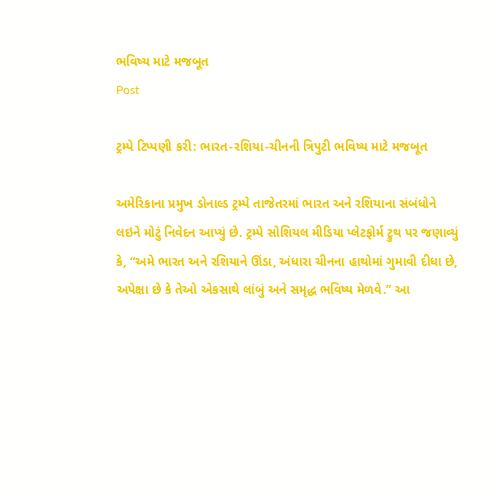ભવિષ્ય માટે મજબૂત
Post

ટ્રમ્પે ટિપ્પણી કરી: ભારત-રશિયા-ચીનની ત્રિપુટી ભવિષ્ય માટે મજબૂત

અમેરિકાના પ્રમુખ ડોનાલ્ડ ટ્રમ્પે તાજેતરમાં ભારત અને રશિયાના સંબંધોને લઇને મોટું નિવેદન આપ્યું છે. ટ્રમ્પે સોશિયલ મીડિયા પ્લેટફોર્મ ટ્રુથ પર જણાવ્યું કે, “અમે ભારત અને રશિયાને ઊંડા, અંધારા ચીનના હાથોમાં ગુમાવી દીધા છે, અપેક્ષા છે કે તેઓ એકસાથે લાંબું અને સમૃદ્ધ ભવિષ્ય મેળવે.” આ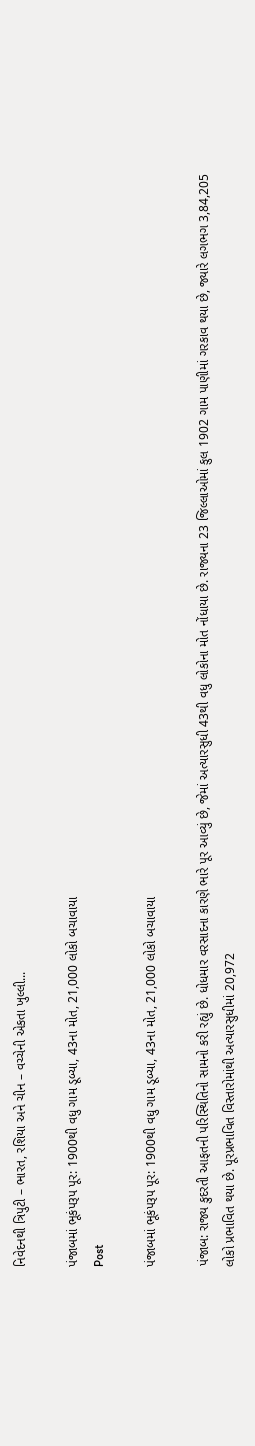નિવેદનથી ત્રિપુટી – ભારત, રશિયા અને ચીન – વચ્ચેની એકતા ખુલ્લી...

પંજાબમાં ભૂકંપરૂપ પૂર: 1900થી વધુ ગામ ડૂબ્યા, 43ના મોત, 21,000 લોકો બચાવાયા
Post

પંજાબમાં ભૂકંપરૂપ પૂર: 1900થી વધુ ગામ ડૂબ્યા, 43ના મોત, 21,000 લોકો બચાવાયા

પંજાબ: રાજ્ય કુદરતી આફતની પરિસ્થિતિનો સામનો કરી રહ્યું છે. ધોધમાર વરસાદના કારણે ભારે પૂર આવ્યું છે, જેમાં અત્યારસુધી 43થી વધુ લોકોના મોત નોંધાયા છે. રાજ્યના 23 જિલ્લાઓમાં કુલ 1902 ગામ પાણીમાં ગરકાવ થયા છે, જ્યારે લગભગ 3,84,205 લોકો પ્રભાવિત થયા છે. પૂરપ્રભાવિત વિસ્તારોમાંથી અત્યારસુધીમાં 20,972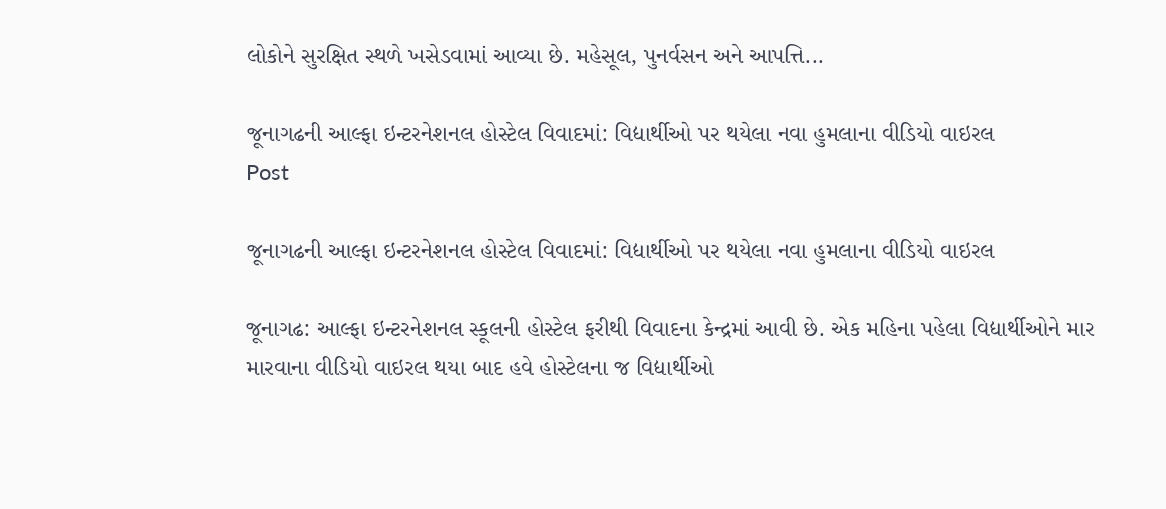લોકોને સુરક્ષિત સ્થળે ખસેડવામાં આવ્યા છે. મહેસૂલ, પુનર્વસન અને આપત્તિ...

જૂનાગઢની આલ્ફા ઇન્ટરનેશનલ હોસ્ટેલ વિવાદમાં: વિદ્યાર્થીઓ પર થયેલા નવા હુમલાના વીડિયો વાઇરલ
Post

જૂનાગઢની આલ્ફા ઇન્ટરનેશનલ હોસ્ટેલ વિવાદમાં: વિદ્યાર્થીઓ પર થયેલા નવા હુમલાના વીડિયો વાઇરલ

જૂનાગઢ: આલ્ફા ઇન્ટરનેશનલ સ્કૂલની હોસ્ટેલ ફરીથી વિવાદના કેન્દ્રમાં આવી છે. એક મહિના પહેલા વિદ્યાર્થીઓને માર મારવાના વીડિયો વાઇરલ થયા બાદ હવે હોસ્ટેલના જ વિદ્યાર્થીઓ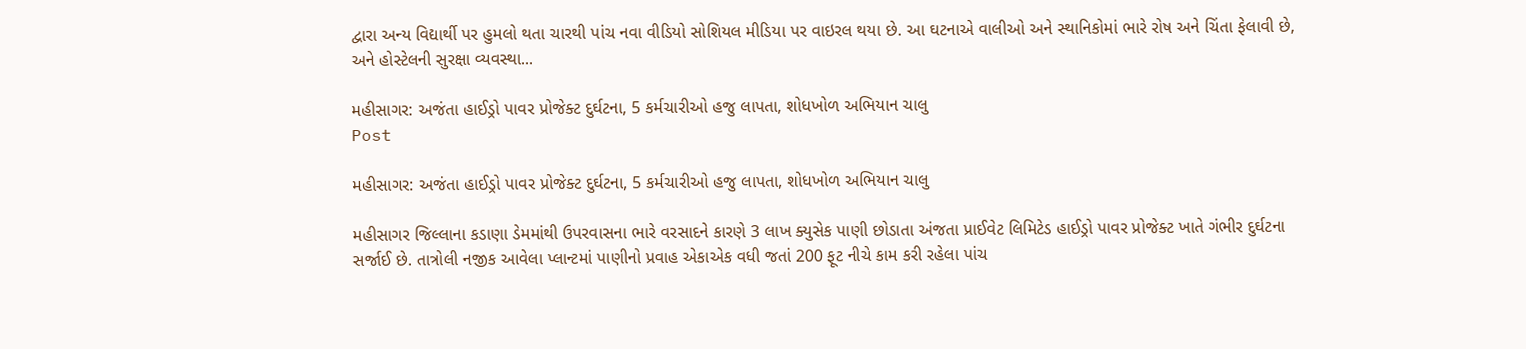દ્વારા અન્ય વિદ્યાર્થી પર હુમલો થતા ચારથી પાંચ નવા વીડિયો સોશિયલ મીડિયા પર વાઇરલ થયા છે. આ ઘટનાએ વાલીઓ અને સ્થાનિકોમાં ભારે રોષ અને ચિંતા ફેલાવી છે, અને હોસ્ટેલની સુરક્ષા વ્યવસ્થા...

મહીસાગર: અજંતા હાઈડ્રો પાવર પ્રોજેક્ટ દુર્ઘટના, 5 કર્મચારીઓ હજુ લાપતા, શોધખોળ અભિયાન ચાલુ
Post

મહીસાગર: અજંતા હાઈડ્રો પાવર પ્રોજેક્ટ દુર્ઘટના, 5 કર્મચારીઓ હજુ લાપતા, શોધખોળ અભિયાન ચાલુ

મહીસાગર જિલ્લાના કડાણા ડેમમાંથી ઉપરવાસના ભારે વરસાદને કારણે 3 લાખ ક્યુસેક પાણી છોડાતા અંજતા પ્રાઈવેટ લિમિટેડ હાઈડ્રો પાવર પ્રોજેક્ટ ખાતે ગંભીર દુર્ઘટના સર્જાઈ છે. તાત્રોલી નજીક આવેલા પ્લાન્ટમાં પાણીનો પ્રવાહ એકાએક વધી જતાં 200 ફૂટ નીચે કામ કરી રહેલા પાંચ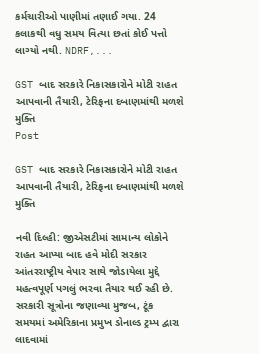કર્મચારીઓ પાણીમાં તણાઈ ગયા. 24 કલાકથી વધુ સમય વિત્યા છતાં કોઈ પત્તો લાગ્યો નથી. NDRF,...

GST બાદ સરકારે નિકાસકારોને મોટી રાહત આપવાની તૈયારી, ટેરિફના દબાણમાંથી મળશે મુક્તિ
Post

GST બાદ સરકારે નિકાસકારોને મોટી રાહત આપવાની તૈયારી, ટેરિફના દબાણમાંથી મળશે મુક્તિ

નવી દિલ્હી: જીએસટીમાં સામાન્ય લોકોને રાહત આપ્યા બાદ હવે મોદી સરકાર આંતરરાષ્ટ્રીય વેપાર સાથે જોડાયેલા મુદ્દે મહત્વપૂર્ણ પગલું ભરવા તૈયાર થઈ રહી છે. સરકારી સૂત્રોના જણાવ્યા મુજબ, ટૂંક સમયમાં અમેરિકાના પ્રમુખ ડોનાલ્ડ ટ્રમ્પ દ્વારા લાદવામાં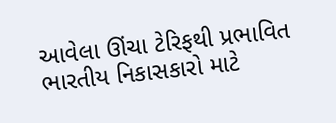આવેલા ઊંચા ટેરિફથી પ્રભાવિત ભારતીય નિકાસકારો માટે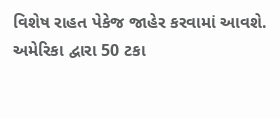વિશેષ રાહત પેકેજ જાહેર કરવામાં આવશે. અમેરિકા દ્વારા 50 ટકા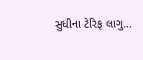સુધીના ટેરિફ લાગુ...